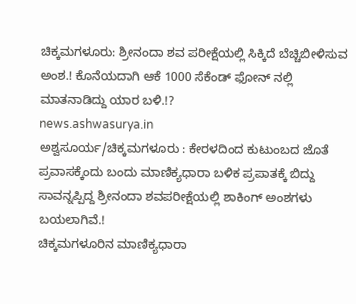ಚಿಕ್ಕಮಗಳೂರು: ಶ್ರೀನಂದಾ ಶವ ಪರೀಕ್ಷೆಯಲ್ಲಿ ಸಿಕ್ಕಿದೆ ಬೆಚ್ಚಿಬೀಳಿಸುವ ಅಂಶ.! ಕೊನೆಯದಾಗಿ ಆಕೆ 1000 ಸೆಕೆಂಡ್ ಫೋನ್ ನಲ್ಲಿ ಮಾತನಾಡಿದ್ದು ಯಾರ ಬಳಿ.!?
news.ashwasurya.in
ಅಶ್ವಸೂರ್ಯ/ಚಿಕ್ಕಮಗಳೂರು : ಕೇರಳದಿಂದ ಕುಟುಂಬದ ಜೊತೆ ಪ್ರವಾಸಕ್ಕೆಂದು ಬಂದು ಮಾಣಿಕ್ಯಧಾರಾ ಬಳಿಕ ಪ್ರಪಾತಕ್ಕೆ ಬಿದ್ದು ಸಾವನ್ನಪ್ಪಿದ್ದ ಶ್ರೀನಂದಾ ಶವಪರೀಕ್ಷೆಯಲ್ಲಿ ಶಾಕಿಂಗ್ ಅಂಶಗಳು ಬಯಲಾಗಿವೆ.!
ಚಿಕ್ಕಮಗಳೂರಿನ ಮಾಣಿಕ್ಯಧಾರಾ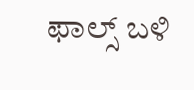ಫಾಲ್ಸ್ ಬಳಿ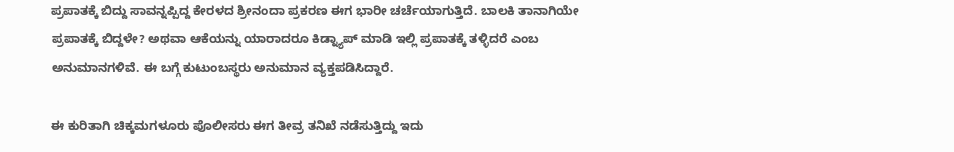ಪ್ರಪಾತಕ್ಕೆ ಬಿದ್ದು ಸಾವನ್ನಪ್ಪಿದ್ದ ಕೇರಳದ ಶ್ರೀನಂದಾ ಪ್ರಕರಣ ಈಗ ಭಾರೀ ಚರ್ಚೆಯಾಗುತ್ತಿದೆ. ಬಾಲಕಿ ತಾನಾಗಿಯೇ ಪ್ರಪಾತಕ್ಕೆ ಬಿದ್ದಳೇ? ಅಥವಾ ಆಕೆಯನ್ನು ಯಾರಾದರೂ ಕಿಡ್ನ್ಯಾಪ್ ಮಾಡಿ ಇಲ್ಲಿ ಪ್ರಪಾತಕ್ಕೆ ತಳ್ಳಿದರೆ ಎಂಬ ಅನುಮಾನಗಳಿವೆ. ಈ ಬಗ್ಗೆ ಕುಟುಂಬಸ್ಥರು ಅನುಮಾನ ವ್ಯಕ್ತಪಡಿಸಿದ್ದಾರೆ.

ಈ ಕುರಿತಾಗಿ ಚಿಕ್ಕಮಗಳೂರು ಪೊಲೀಸರು ಈಗ ತೀವ್ರ ತನಿಖೆ ನಡೆಸುತ್ತಿದ್ದು ಇದು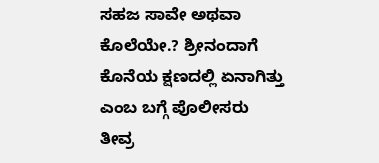ಸಹಜ ಸಾವೇ ಅಥವಾ ಕೊಲೆಯೇ.? ಶ್ರೀನಂದಾಗೆ ಕೊನೆಯ ಕ್ಷಣದಲ್ಲಿ ಏನಾಗಿತ್ತು ಎಂಬ ಬಗ್ಗೆ ಪೊಲೀಸರು ತೀವ್ರ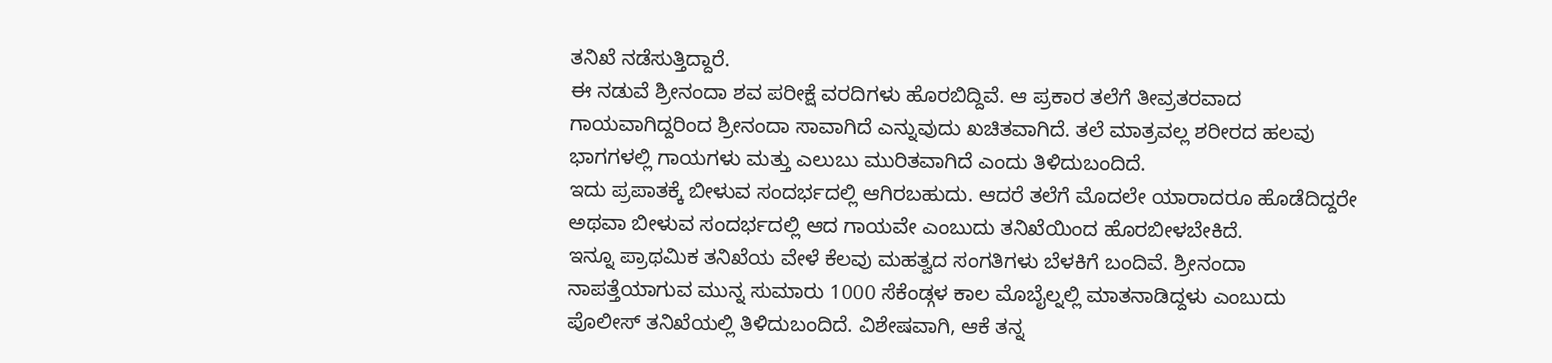ತನಿಖೆ ನಡೆಸುತ್ತಿದ್ದಾರೆ.
ಈ ನಡುವೆ ಶ್ರೀನಂದಾ ಶವ ಪರೀಕ್ಷೆ ವರದಿಗಳು ಹೊರಬಿದ್ದಿವೆ. ಆ ಪ್ರಕಾರ ತಲೆಗೆ ತೀವ್ರತರವಾದ ಗಾಯವಾಗಿದ್ದರಿಂದ ಶ್ರೀನಂದಾ ಸಾವಾಗಿದೆ ಎನ್ನುವುದು ಖಚಿತವಾಗಿದೆ. ತಲೆ ಮಾತ್ರವಲ್ಲ ಶರೀರದ ಹಲವು ಭಾಗಗಳಲ್ಲಿ ಗಾಯಗಳು ಮತ್ತು ಎಲುಬು ಮುರಿತವಾಗಿದೆ ಎಂದು ತಿಳಿದುಬಂದಿದೆ.
ಇದು ಪ್ರಪಾತಕ್ಕೆ ಬೀಳುವ ಸಂದರ್ಭದಲ್ಲಿ ಆಗಿರಬಹುದು. ಆದರೆ ತಲೆಗೆ ಮೊದಲೇ ಯಾರಾದರೂ ಹೊಡೆದಿದ್ದರೇ ಅಥವಾ ಬೀಳುವ ಸಂದರ್ಭದಲ್ಲಿ ಆದ ಗಾಯವೇ ಎಂಬುದು ತನಿಖೆಯಿಂದ ಹೊರಬೀಳಬೇಕಿದೆ.
ಇನ್ನೂ ಪ್ರಾಥಮಿಕ ತನಿಖೆಯ ವೇಳೆ ಕೆಲವು ಮಹತ್ವದ ಸಂಗತಿಗಳು ಬೆಳಕಿಗೆ ಬಂದಿವೆ. ಶ್ರೀನಂದಾ ನಾಪತ್ತೆಯಾಗುವ ಮುನ್ನ ಸುಮಾರು 1000 ಸೆಕೆಂಡ್ಗಳ ಕಾಲ ಮೊಬೈಲ್ನಲ್ಲಿ ಮಾತನಾಡಿದ್ದಳು ಎಂಬುದು ಪೊಲೀಸ್ ತನಿಖೆಯಲ್ಲಿ ತಿಳಿದುಬಂದಿದೆ. ವಿಶೇಷವಾಗಿ, ಆಕೆ ತನ್ನ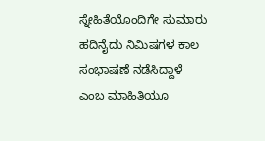ಸ್ನೇಹಿತೆಯೊಂದಿಗೇ ಸುಮಾರು ಹದಿನೈದು ನಿಮಿಷಗಳ ಕಾಲ ಸಂಭಾಷಣೆ ನಡೆಸಿದ್ದಾಳೆ ಎಂಬ ಮಾಹಿತಿಯೂ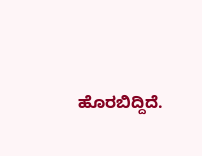ಹೊರಬಿದ್ದಿದೆ.